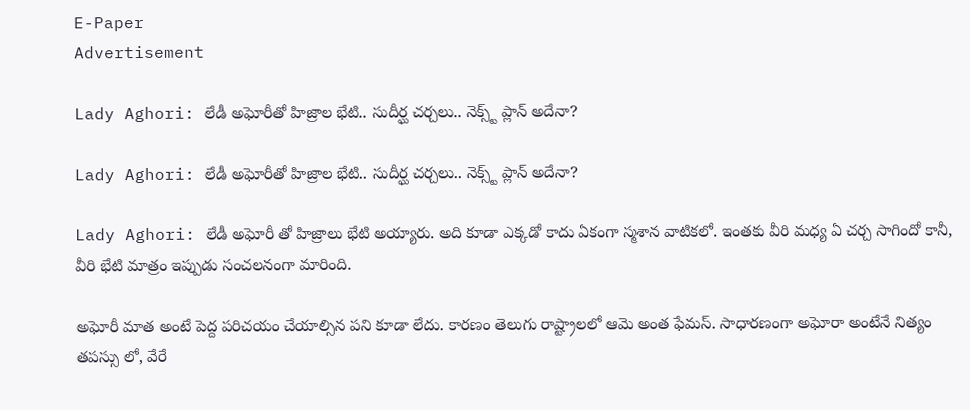E-Paper
Advertisement

Lady Aghori: లేడీ అఘోరీతో హిజ్రాల భేటి.. సుదీర్ఘ చర్చలు.. నెక్స్ట్ ప్లాన్ అదేనా?

Lady Aghori: లేడీ అఘోరీతో హిజ్రాల భేటి.. సుదీర్ఘ చర్చలు.. నెక్స్ట్ ప్లాన్ అదేనా?

Lady Aghori: లేడీ అఘోరీ తో హిజ్రాలు భేటి అయ్యారు. అది కూడా ఎక్కడో కాదు ఏకంగా స్మశాన వాటికలో. ఇంతకు వీరి మధ్య ఏ చర్చ సాగిందో కానీ, వీరి భేటి మాత్రం ఇప్పుడు సంచలనంగా మారింది.

అఘోరీ మాత అంటే పెద్ద పరిచయం చేయాల్సిన పని కూడా లేదు. కారణం తెలుగు రాష్ట్రాలలో ఆమె అంత ఫేమస్. సాధారణంగా అఘోరా అంటేనే నిత్యం తపస్సు లో, వేరే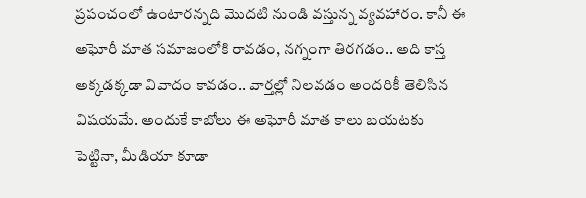ప్రపంచంలో ఉంటారన్నది మొదటి నుండి వస్తున్న వ్యవహారం. కానీ ఈ అఘోరీ మాత సమాజంలోకి రావడం, నగ్నంగా తిరగడం.. అది కాస్త అక్కడక్కడా వివాదం కావడం.. వార్తల్లో నిలవడం అందరికీ తెలిసిన విషయమే. అందుకే కాబోలు ఈ అఘోరీ మాత కాలు బయటకు పెట్టినా, మీడియా కూడా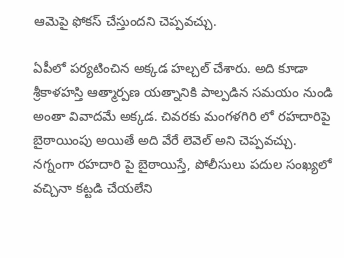ఆమెపై ఫోకస్ చేస్తుందని చెప్పవచ్చు.

ఏపీలో పర్యటించిన అక్కడ హల్చల్ చేశారు. అది కూడా శ్రీకాళహస్తి ఆత్మార్పణ యత్నానికి పాల్పడిన సమయం నుండి అంతా వివాదమే అక్కడ. చివరకు మంగళగిరి లో రహదారిపై బైఠాయింపు అయితే అది వేరే లెవెల్ అని చెప్పవచ్చు. నగ్నంగా రహదారి పై బైఠాయిస్తే, పోలీసులు పదుల సంఖ్యలో వచ్చినా కట్టడి చేయలేని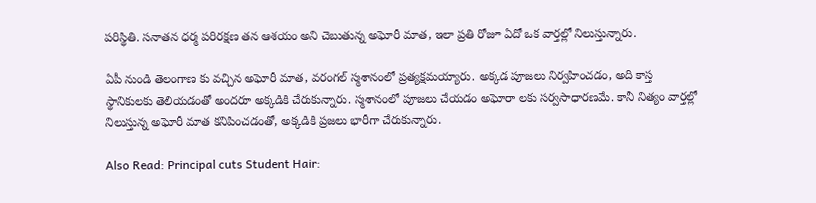పరిస్థితి. సనాతన ధర్మ పరిరక్షణ తన ఆశయం అని చెబుతున్న అఘోరీ మాత, ఇలా ప్రతి రోజూ ఏదో ఒక వార్తల్లో నిలుస్తున్నారు.

ఏపీ నుండి తెలంగాణ కు వచ్చిన అఘోరీ మాత, వరంగల్ స్మశానంలో ప్రత్యక్షమయ్యారు. అక్కడ పూజలు నిర్వహించడం, అది కాస్త స్థానికులకు తెలియడంతో అందరూ అక్కడికి చేరుకున్నారు. స్మశానంలో పూజలు చేయడం అఘోరా లకు సర్వసాధారణమే. కానీ నిత్యం వార్తల్లో నిలుస్తున్న అఘోరీ మాత కనిపించడంతో, అక్కడికి ప్రజలు భారీగా చేరుకున్నారు.

Also Read: Principal cuts Student Hair: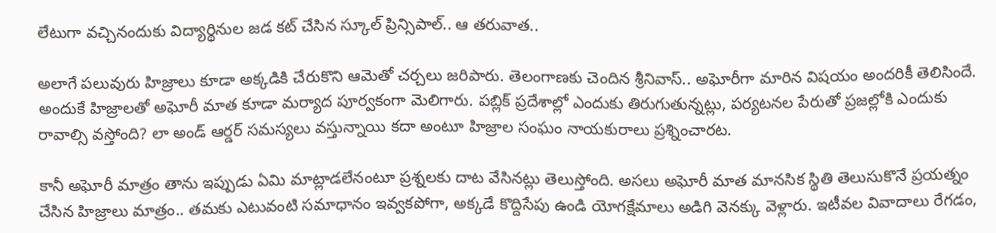లేటుగా వచ్చినందుకు విద్యార్థినుల జడ కట్ చేసిన స్కూల్‌ ప్రిన్సిపాల్.. ఆ తరువాత..

అలాగే పలువురు హిజ్రాలు కూడా అక్కడికి చేరుకొని ఆమెతో చర్చలు జరిపారు. తెలంగాణకు చెందిన శ్రీనివాస్.. అఘోరీగా మారిన విషయం అందరికీ తెలిసిందే. అందుకే హిజ్రాలతో అఘోరీ మాత కూడా మర్యాద పూర్వకంగా మెలిగారు. పబ్లిక్ ప్రదేశాల్లో ఎందుకు తిరుగుతున్నట్లు, పర్యటనల పేరుతో ప్రజల్లోకి ఎందుకు రావాల్సి వస్తోంది? లా అండ్ ఆర్డర్ సమస్యలు వస్తున్నాయి కదా అంటూ హిజ్రాల సంఘం నాయకురాలు ప్రశ్నించారట.

కానీ అఘోరీ మాత్రం తాను ఇప్పుడు ఏమి మాట్లాడలేనంటూ ప్రశ్నలకు దాట వేసినట్లు తెలుస్తోంది. అసలు అఘోరీ మాత మానసిక స్థితి తెలుసుకొనే ప్రయత్నం చేసిన హిజ్రాలు మాత్రం.. తమకు ఎటువంటి సమాధానం ఇవ్వకపోగా, అక్కడే కొద్దిసేపు ఉండి యోగక్షేమాలు అడిగి వెనక్కు వెళ్లారు. ఇటీవల వివాదాలు రేగడం,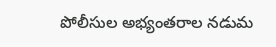పోలీసుల అభ్యంతరాల నడుమ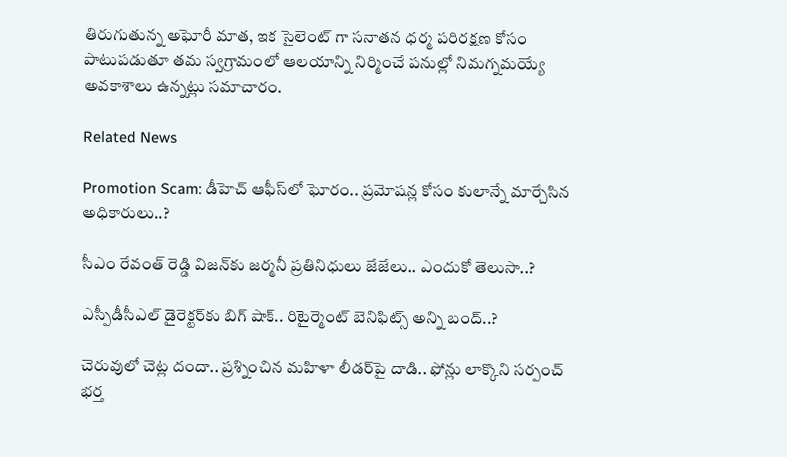తిరుగుతున్న అఘోరీ మాత, ఇక సైలెంట్ గా సనాతన ధర్మ పరిరక్షణ కోసం పాటుపడుతూ తమ స్వగ్రామంలో ఆలయాన్ని నిర్మించే పనుల్లో నిమగ్నమయ్యే అవకాశాలు ఉన్నట్లు సమాచారం.

Related News

Promotion Scam: డీహెచ్ ఆఫీస్‌లో ఘోరం.. ప్రమోషన్ల కోసం కులాన్నే మార్చేసిన అధికారులు..?

సీఎం రేవంత్ రెడ్డి విజన్‌కు జర్మనీ ప్రతినిధులు జేజేలు.. ఎందుకో తెలుసా..?

ఎస్పీడీసీఎల్ డైరెక్టర్‌కు బిగ్ షాక్.. రిటైర్మెంట్ బెనిఫిట్స్ అన్ని బంద్..?

చెరువులో చెట్ల దందా.. ప్రశ్నించిన మహిళా లీడర్‌పై దాడి.. ఫోన్లు లాక్కొని సర్పంచ్ భర్త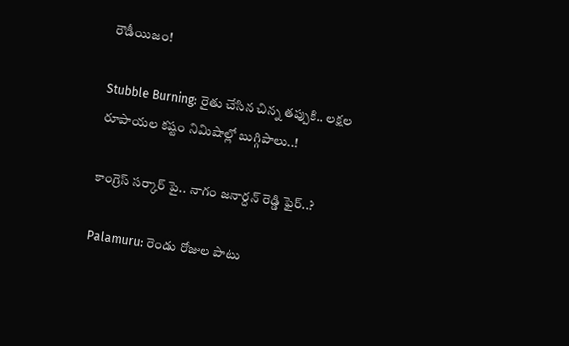రౌడీయిజం!

Stubble Burning: రైతు చేసిన చిన్న తప్పుకి.. లక్షల రూపాయల కష్టం నిమిషాల్లో బుగ్గిపాలు..!

కాంగ్రెస్ సర్కార్‌ పై.. నాగం జనార్దన్ రెడ్డి ఫైర్..?

Palamuru: రెండు రోజుల పాటు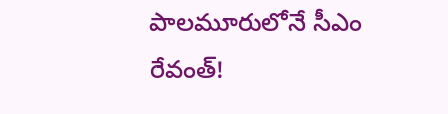పాలమూరులోనే సీఎం రేవంత్!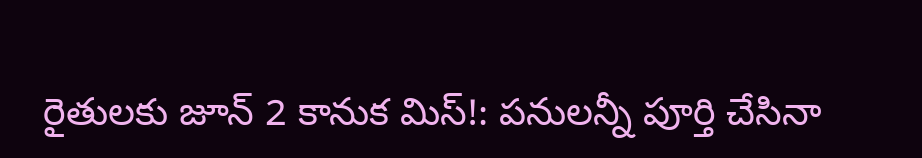రైతులకు జూన్ 2 కానుక మిస్!: పనులన్నీ పూర్తి చేసినా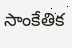సాంకేతిక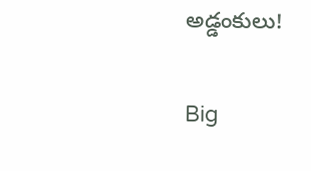అడ్డంకులు!

Big